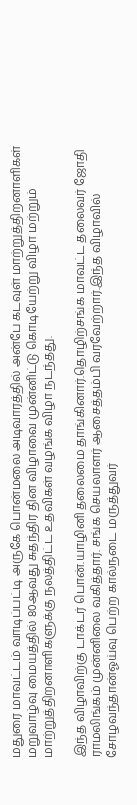மதுரை மாவட்டம் வாடிப்பட்டி அருகே பொன்மலை அடிவாரத்தில் அன்பே கடவுள் மாற்றுத்திறனாளிகள் மறுவாழ்வு மையத்தில் 80ஆவது சுதந்திர தின விழாவை முன்னிட்டு கொடியேற்று விழா மற்றும் மாற்றுத்திறனாளிகளுக்கு நலத்திட்ட உதவிகள் வழங்க விழா நடந்தது.

இந்த விழாவிற்கு டாக்டர் பொன்.யாழினி தலைமை தாங்கினார்.தொழிற்சங்க மாவட்ட தலைவர் ஜோதி ராமலிங்கம் முன்னிலை வகித்தார். சங்க செயலாளர் ஆசைத்தம்பி வரவேற்றார்.இந்த விழாவில் சோழவந்தான்ஓய்வு பெற்ற கால்நடை மருத்துவர்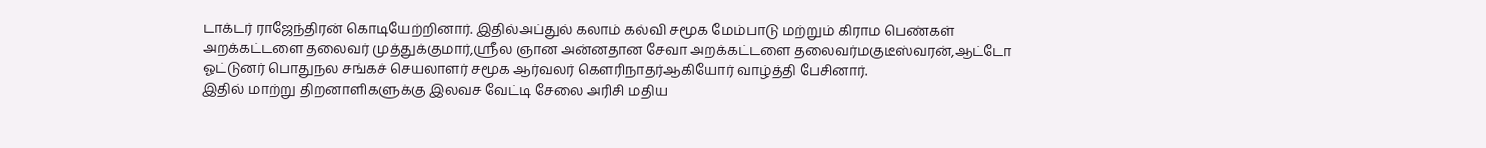டாக்டர் ராஜேந்திரன் கொடியேற்றினார். இதில்அப்துல் கலாம் கல்வி சமூக மேம்பாடு மற்றும் கிராம பெண்கள் அறக்கட்டளை தலைவர் முத்துக்குமார்,ஸ்ரீல ஞான அன்னதான சேவா அறக்கட்டளை தலைவர்மகுடீஸ்வரன்,ஆட்டோ ஓட்டுனர் பொதுநல சங்கச் செயலாளர் சமூக ஆர்வலர் கௌரிநாதர்ஆகியோர் வாழ்த்தி பேசினார்.
இதில் மாற்று திறனாளிகளுக்கு இலவச வேட்டி சேலை அரிசி மதிய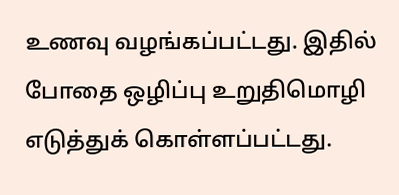உணவு வழங்கப்பட்டது. இதில் போதை ஒழிப்பு உறுதிமொழி எடுத்துக் கொள்ளப்பட்டது.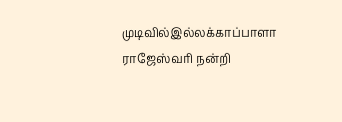முடிவில்இல்லக்காப்பாளா ராஜேஸ்வரி நன்றி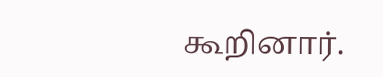கூறினார்.